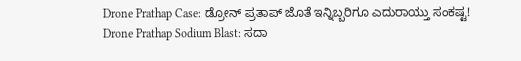Drone Prathap Case: ಡ್ರೋನ್ ಪ್ರತಾಪ್ ಜೊತೆ ಇನ್ನಿಬ್ಬರಿಗೂ ಎದುರಾಯ್ತು ಸಂಕಷ್ಟ!
Drone Prathap Sodium Blast: ಸದಾ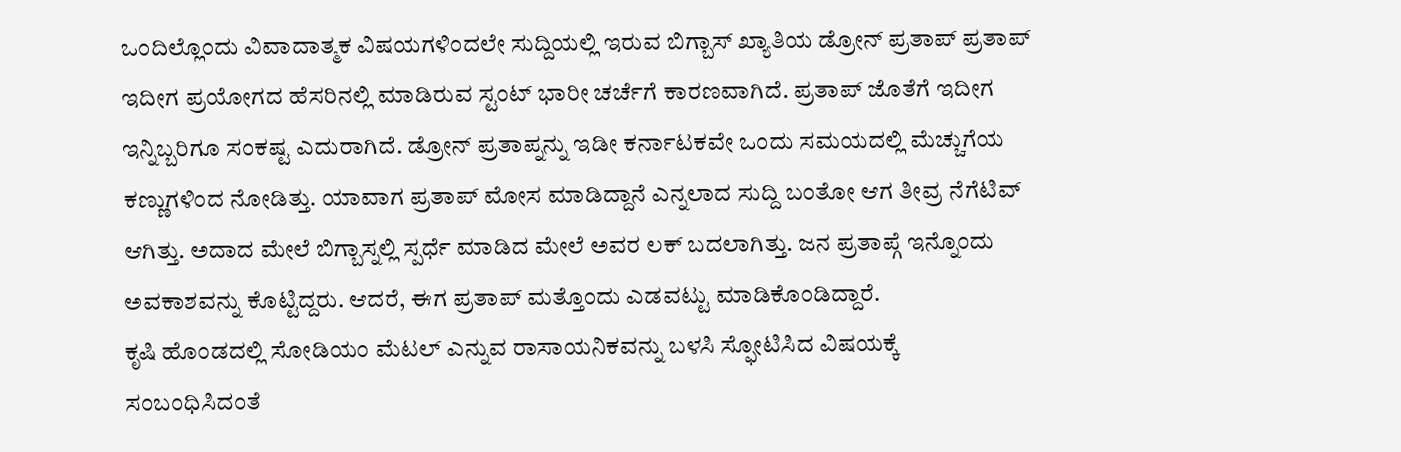ಒಂದಿಲ್ಲೊಂದು ವಿವಾದಾತ್ಮಕ ವಿಷಯಗಳಿಂದಲೇ ಸುದ್ದಿಯಲ್ಲಿ ಇರುವ ಬಿಗ್ಬಾಸ್ ಖ್ಯಾತಿಯ ಡ್ರೋನ್ ಪ್ರತಾಪ್ ಪ್ರತಾಪ್ ಇದೀಗ ಪ್ರಯೋಗದ ಹೆಸರಿನಲ್ಲಿ ಮಾಡಿರುವ ಸ್ಟಂಟ್ ಭಾರೀ ಚರ್ಚೆಗೆ ಕಾರಣವಾಗಿದೆ. ಪ್ರತಾಪ್ ಜೊತೆಗೆ ಇದೀಗ ಇನ್ನಿಬ್ಬರಿಗೂ ಸಂಕಷ್ಟ ಎದುರಾಗಿದೆ. ಡ್ರೋನ್ ಪ್ರತಾಪ್ನನ್ನು ಇಡೀ ಕರ್ನಾಟಕವೇ ಒಂದು ಸಮಯದಲ್ಲಿ ಮೆಚ್ಚುಗೆಯ ಕಣ್ಣುಗಳಿಂದ ನೋಡಿತ್ತು. ಯಾವಾಗ ಪ್ರತಾಪ್ ಮೋಸ ಮಾಡಿದ್ದಾನೆ ಎನ್ನಲಾದ ಸುದ್ದಿ ಬಂತೋ ಆಗ ತೀವ್ರ ನೆಗೆಟಿವ್ ಆಗಿತ್ತು. ಅದಾದ ಮೇಲೆ ಬಿಗ್ಬಾಸ್ನಲ್ಲಿ ಸ್ಪರ್ಧೆ ಮಾಡಿದ ಮೇಲೆ ಅವರ ಲಕ್ ಬದಲಾಗಿತ್ತು. ಜನ ಪ್ರತಾಪ್ಗೆ ಇನ್ನೊಂದು ಅವಕಾಶವನ್ನು ಕೊಟ್ಟಿದ್ದರು. ಆದರೆ, ಈಗ ಪ್ರತಾಪ್ ಮತ್ತೊಂದು ಎಡವಟ್ಟು ಮಾಡಿಕೊಂಡಿದ್ದಾರೆ.
ಕೃಷಿ ಹೊಂಡದಲ್ಲಿ ಸೋಡಿಯಂ ಮೆಟಲ್ ಎನ್ನುವ ರಾಸಾಯನಿಕವನ್ನು ಬಳಸಿ ಸ್ಫೋಟಿಸಿದ ವಿಷಯಕ್ಕೆ ಸಂಬಂಧಿಸಿದಂತೆ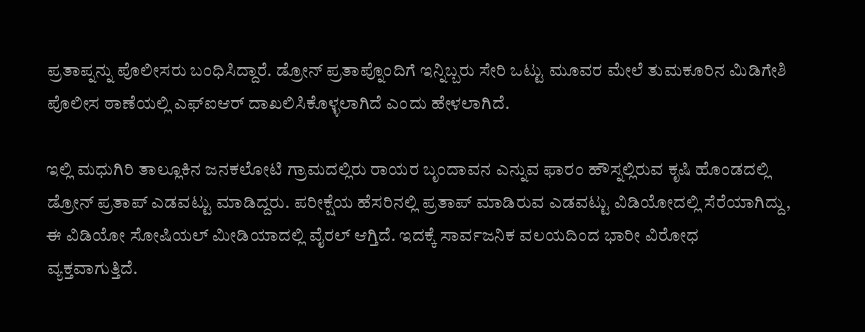ಪ್ರತಾಪ್ನನ್ನು ಪೊಲೀಸರು ಬಂಧಿಸಿದ್ದಾರೆ. ಡ್ರೋನ್ ಪ್ರತಾಪ್ನೊಂದಿಗೆ ಇನ್ನಿಬ್ಬರು ಸೇರಿ ಒಟ್ಟು ಮೂವರ ಮೇಲೆ ತುಮಕೂರಿನ ಮಿಡಿಗೇಶಿ ಪೊಲೀಸ ಠಾಣೆಯಲ್ಲಿ ಎಫ್ಐಆರ್ ದಾಖಲಿಸಿಕೊಳ್ಳಲಾಗಿದೆ ಎಂದು ಹೇಳಲಾಗಿದೆ.

ಇಲ್ಲಿ ಮಧುಗಿರಿ ತಾಲ್ಲೂಕಿನ ಜನಕಲೋಟಿ ಗ್ರಾಮದಲ್ಲಿರು ರಾಯರ ಬೃಂದಾವನ ಎನ್ನುವ ಫಾರಂ ಹೌಸ್ನಲ್ಲಿರುವ ಕೃಷಿ ಹೊಂಡದಲ್ಲಿ ಡ್ರೋನ್ ಪ್ರತಾಪ್ ಎಡವಟ್ಟು ಮಾಡಿದ್ದರು. ಪರೀಕ್ಷೆಯ ಹೆಸರಿನಲ್ಲಿ ಪ್ರತಾಪ್ ಮಾಡಿರುವ ಎಡವಟ್ಟು ವಿಡಿಯೋದಲ್ಲಿ ಸೆರೆಯಾಗಿದ್ದು, ಈ ವಿಡಿಯೋ ಸೋಷಿಯಲ್ ಮೀಡಿಯಾದಲ್ಲಿ ವೈರಲ್ ಆಗ್ತಿದೆ. ಇದಕ್ಕೆ ಸಾರ್ವಜನಿಕ ವಲಯದಿಂದ ಭಾರೀ ವಿರೋಧ ವ್ಯಕ್ತವಾಗುತ್ತಿದೆ.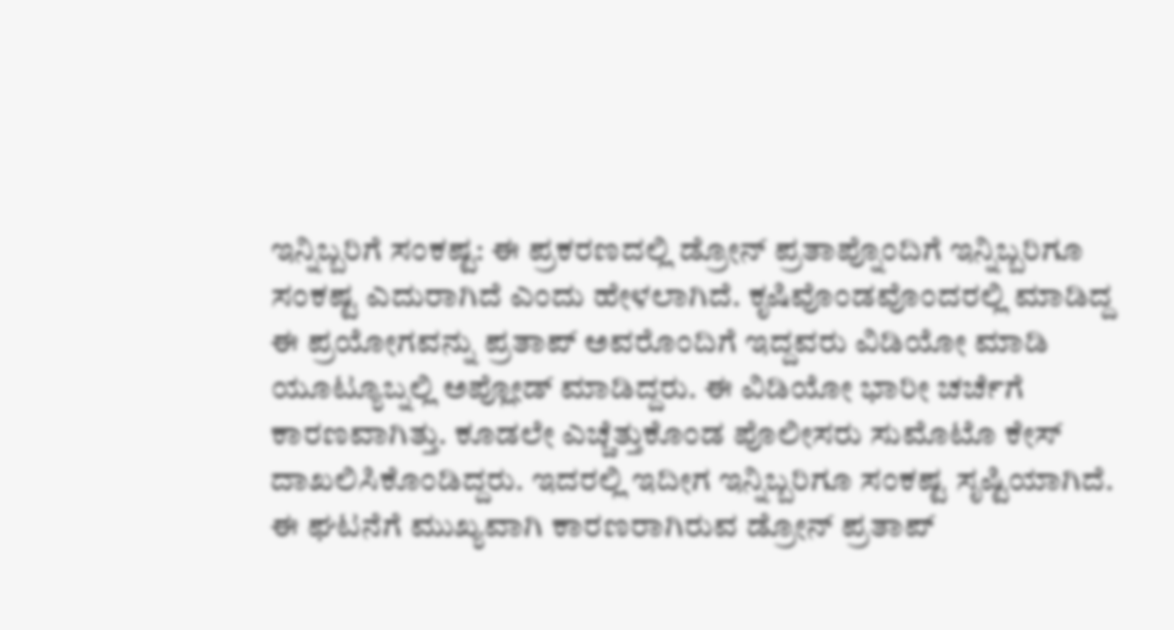ಇನ್ನಿಬ್ಬರಿಗೆ ಸಂಕಷ್ಟ: ಈ ಪ್ರಕರಣದಲ್ಲಿ ಡ್ರೋನ್ ಪ್ರತಾಪ್ನೊಂದಿಗೆ ಇನ್ನಿಬ್ಬರಿಗೂ ಸಂಕಷ್ಟ ಎದುರಾಗಿದೆ ಎಂದು ಹೇಳಲಾಗಿದೆ. ಕೃಷಿವೊಂಡವೊಂದರಲ್ಲಿ ಮಾಡಿದ್ದ ಈ ಪ್ರಯೋಗವನ್ನು ಪ್ರತಾಪ್ ಅವರೊಂದಿಗೆ ಇದ್ದವರು ವಿಡಿಯೋ ಮಾಡಿ ಯೂಟ್ಯೂಬ್ನಲ್ಲಿ ಅಪ್ಲೋಡ್ ಮಾಡಿದ್ದರು. ಈ ವಿಡಿಯೋ ಭಾರೀ ಚರ್ಚೆಗೆ ಕಾರಣವಾಗಿತ್ತು. ಕೂಡಲೇ ಎಚ್ಚೆತ್ತುಕೊಂಡ ಪೊಲೀಸರು ಸುಮೊಟೊ ಕೇಸ್ ದಾಖಲಿಸಿಕೊಂಡಿದ್ದರು. ಇದರಲ್ಲಿ ಇದೀಗ ಇನ್ನಿಬ್ಬರಿಗೂ ಸಂಕಷ್ಟ ಸೃಷ್ಟಿಯಾಗಿದೆ.
ಈ ಘಟನೆಗೆ ಮುಖ್ಯವಾಗಿ ಕಾರಣರಾಗಿರುವ ಡ್ರೋನ್ ಪ್ರತಾಪ್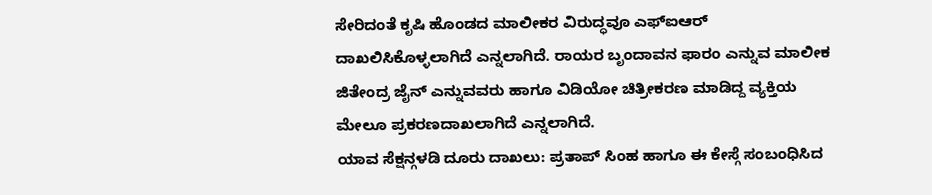ಸೇರಿದಂತೆ ಕೃಷಿ ಹೊಂಡದ ಮಾಲೀಕರ ವಿರುದ್ಧವೂ ಎಫ್ಐಆರ್ ದಾಖಲಿಸಿಕೊಳ್ಳಲಾಗಿದೆ ಎನ್ನಲಾಗಿದೆ. ರಾಯರ ಬೃಂದಾವನ ಫಾರಂ ಎನ್ನುವ ಮಾಲೀಕ ಜಿತೇಂದ್ರ ಜೈನ್ ಎನ್ನುವವರು ಹಾಗೂ ವಿಡಿಯೋ ಚಿತ್ರೀಕರಣ ಮಾಡಿದ್ದ ವ್ಯಕ್ತಿಯ ಮೇಲೂ ಪ್ರಕರಣದಾಖಲಾಗಿದೆ ಎನ್ನಲಾಗಿದೆ.
ಯಾವ ಸೆಕ್ಷನ್ಗಳಡಿ ದೂರು ದಾಖಲು: ಪ್ರತಾಪ್ ಸಿಂಹ ಹಾಗೂ ಈ ಕೇಸ್ಗೆ ಸಂಬಂಧಿಸಿದ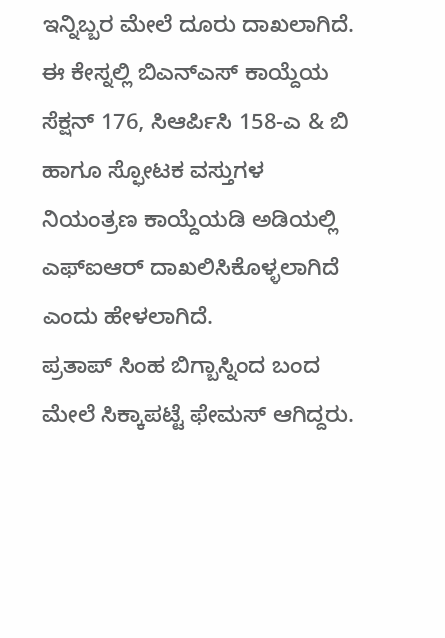ಇನ್ನಿಬ್ಬರ ಮೇಲೆ ದೂರು ದಾಖಲಾಗಿದೆ. ಈ ಕೇಸ್ನಲ್ಲಿ ಬಿಎನ್ಎಸ್ ಕಾಯ್ದೆಯ ಸೆಕ್ಷನ್ 176, ಸಿಆರ್ಪಿಸಿ 158-ಎ & ಬಿ ಹಾಗೂ ಸ್ಫೋಟಕ ವಸ್ತುಗಳ ನಿಯಂತ್ರಣ ಕಾಯ್ದೆಯಡಿ ಅಡಿಯಲ್ಲಿ ಎಫ್ಐಆರ್ ದಾಖಲಿಸಿಕೊಳ್ಳಲಾಗಿದೆ ಎಂದು ಹೇಳಲಾಗಿದೆ.
ಪ್ರತಾಪ್ ಸಿಂಹ ಬಿಗ್ಬಾಸ್ನಿಂದ ಬಂದ ಮೇಲೆ ಸಿಕ್ಕಾಪಟ್ಟೆ ಫೇಮಸ್ ಆಗಿದ್ದರು.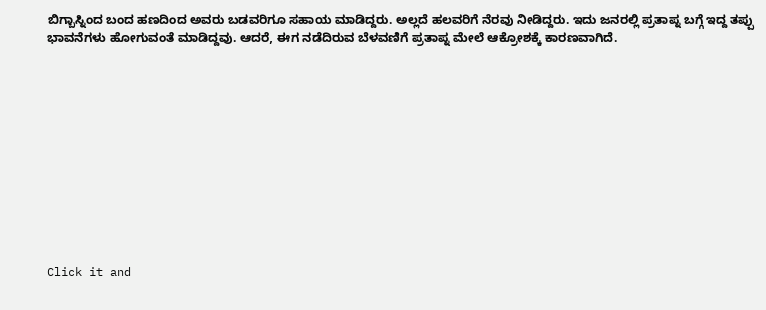ಬಿಗ್ಬಾಸ್ನಿಂದ ಬಂದ ಹಣದಿಂದ ಅವರು ಬಡವರಿಗೂ ಸಹಾಯ ಮಾಡಿದ್ದರು. ಅಲ್ಲದೆ ಹಲವರಿಗೆ ನೆರವು ನೀಡಿದ್ದರು. ಇದು ಜನರಲ್ಲಿ ಪ್ರತಾಪ್ನ ಬಗ್ಗೆ ಇದ್ದ ತಪ್ಪು ಭಾವನೆಗಳು ಹೋಗುವಂತೆ ಮಾಡಿದ್ದವು. ಆದರೆ, ಈಗ ನಡೆದಿರುವ ಬೆಳವಣಿಗೆ ಪ್ರತಾಪ್ನ ಮೇಲೆ ಆಕ್ರೋಶಕ್ಕೆ ಕಾರಣವಾಗಿದೆ.












Click it and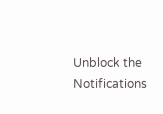Unblock the Notifications